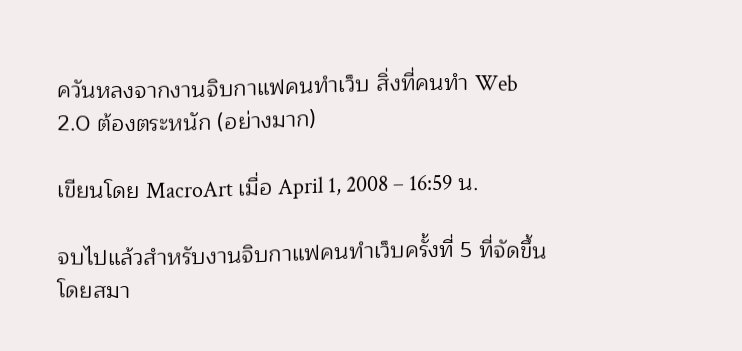ควันหลงจากงานจิบกาแฟคนทำเว็บ สิ่งที่คนทำ Web 2.0 ต้องตระหนัก (อย่างมาก)

เขียนโดย MacroArt เมื่อ April 1, 2008 – 16:59 น.

จบไปแล้วสำหรับงานจิบกาแฟคนทำเว็บครั้งที่ 5 ที่จัดขึ้นโดยสมา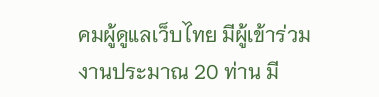คมผู้ดูแลเว็บไทย มีผู้เข้าร่วมงานประมาณ 20 ท่าน มี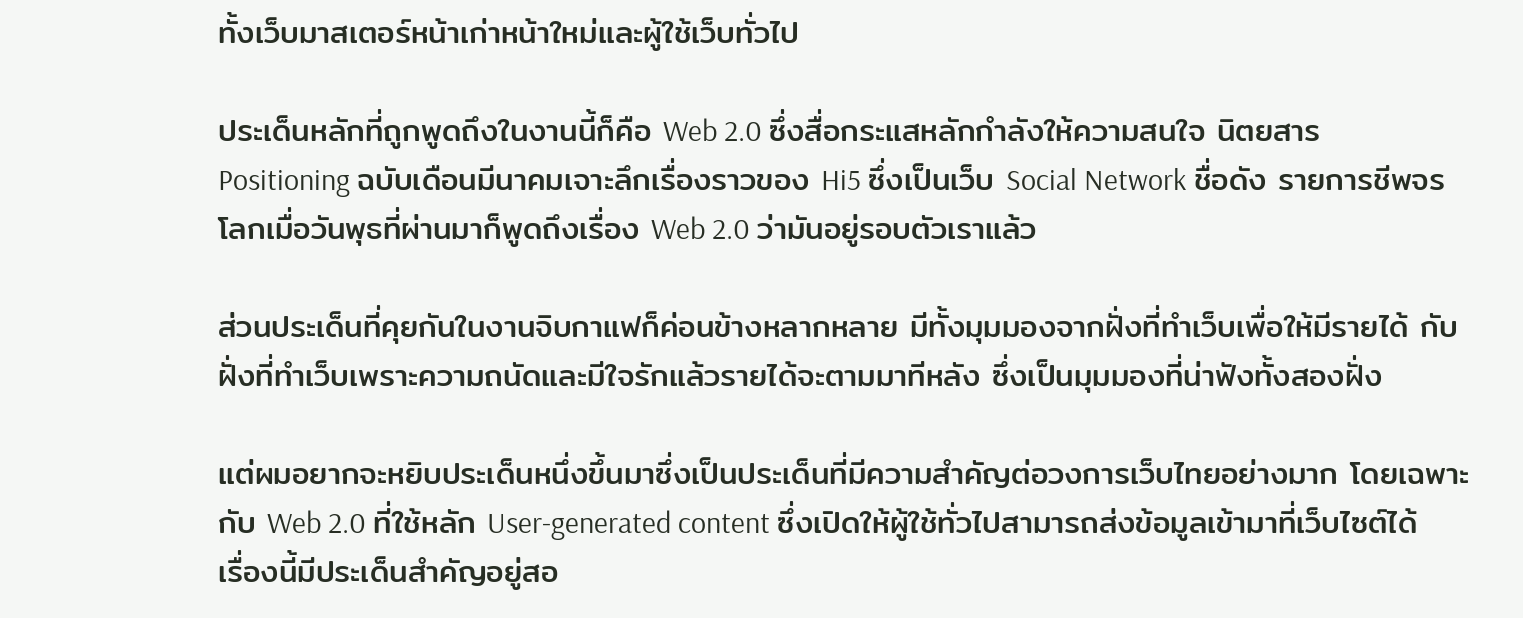ทั้งเว็บมาสเตอร์หน้าเก่าหน้าใหม่และผู้ใช้เว็บทั่วไป

ประเด็นหลักที่ถูกพูดถึงในงานนี้ก็คือ Web 2.0 ซึ่งสื่อกระแสหลักกำลังให้ความสนใจ นิตยสาร Positioning ฉบับเดือนมีนาคมเจาะลึกเรื่องราวของ Hi5 ซึ่งเป็นเว็บ Social Network ชื่อดัง รายการชีพจรโลกเมื่อวันพุธที่ผ่านมาก็พูดถึงเรื่อง Web 2.0 ว่ามันอยู่รอบตัวเราแล้ว

ส่วนประเด็นที่คุยกันในงานจิบกาแฟก็ค่อนข้างหลากหลาย มีทั้งมุมมองจากฝั่งที่ทำเว็บเพื่อให้มีรายได้ กับฝั่งที่ทำเว็บเพราะความถนัดและมีใจรักแล้วรายได้จะตามมาทีหลัง ซึ่งเป็นมุมมองที่น่าฟังทั้งสองฝั่ง

แต่ผมอยากจะหยิบประเด็นหนึ่งขึ้นมาซึ่งเป็นประเด็นที่มีความสำคัญต่อวงการเว็บไทยอย่างมาก โดยเฉพาะกับ Web 2.0 ที่ใช้หลัก User-generated content ซึ่งเปิดให้ผู้ใช้ทั่วไปสามารถส่งข้อมูลเข้ามาที่เว็บไซต์ได้ เรื่องนี้มีประเด็นสำคัญอยู่สอ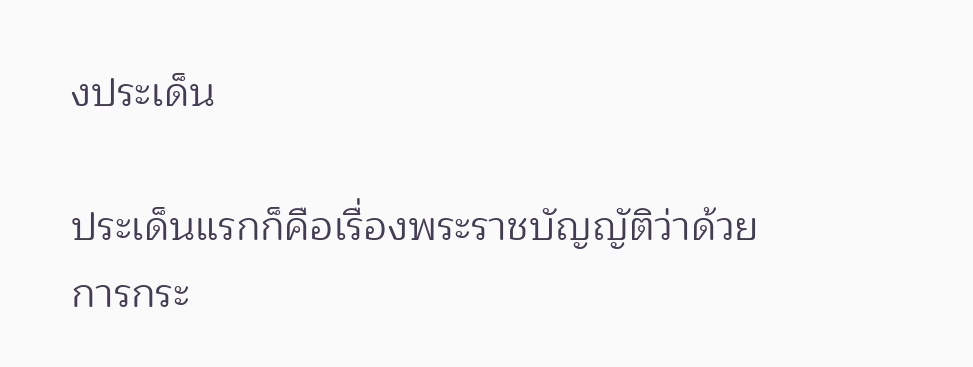งประเด็น

ประเด็นแรกก็คือเรื่องพระราชบัญญัติว่าด้วยการกระ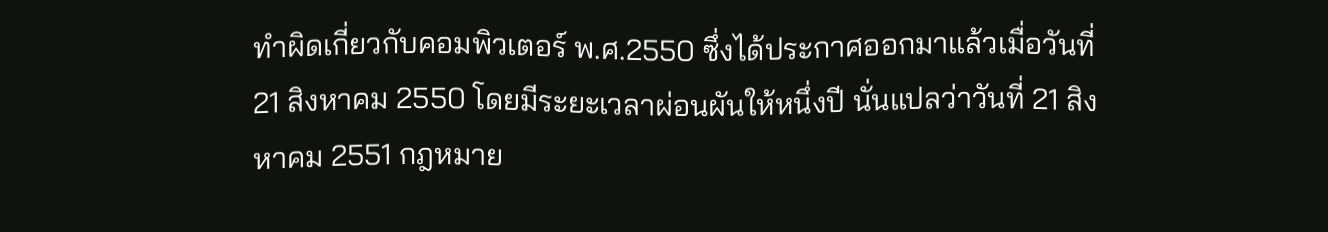ทำผิดเกี่ยวกับคอมพิวเตอร์ พ.ศ.2550 ซึ่งได้ประกาศออกมาแล้วเมื่อวันที่ 21 สิงหาคม 2550 โดยมีระยะเวลาผ่อนผันให้หนึ่งปี นั่นแปลว่าวันที่ 21 สิงหาคม 2551 กฎหมาย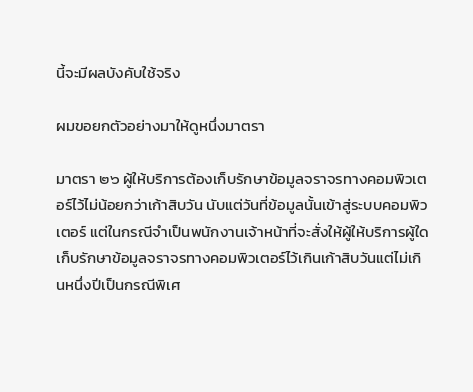นี้จะมีผลบังคับใช้จริง

ผมขอยกตัวอย่างมาให้ดูหนึ่งมาตรา

มาตรา ๒๖ ผู้ให้บริการต้องเก็บรักษาข้อมูลจราจรทางคอมพิวเตอร์ไว้ไม่น้อยกว่าเก้าสิบวัน นับแต่วันที่ข้อมูลนั้นเข้าสู่ระบบคอมพิวเตอร์ แต่ในกรณีจำเป็นพนักงานเจ้าหน้าที่จะสั่งให้ผู้ให้บริการผู้ใดเก็บรักษาข้อมูลจราจรทางคอมพิวเตอร์ไว้เกินเก้าสิบวันแต่ไม่เกินหนึ่งปีเป็นกรณีพิเศ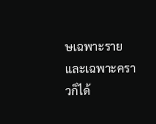ษเฉพาะรายและเฉพาะคราวก็ได้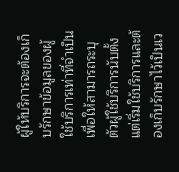ผู้ให้บริการจะต้องเก็บรักษาข้อมูลของผู้ใช้บริการเท่าที่จำเป็นเพื่อให้สามารถระบุตัวผู้ใช้บริการนับตั้งแต่เริ่มใช้บริการและต้องเก็บรักษาไว้เป็นเว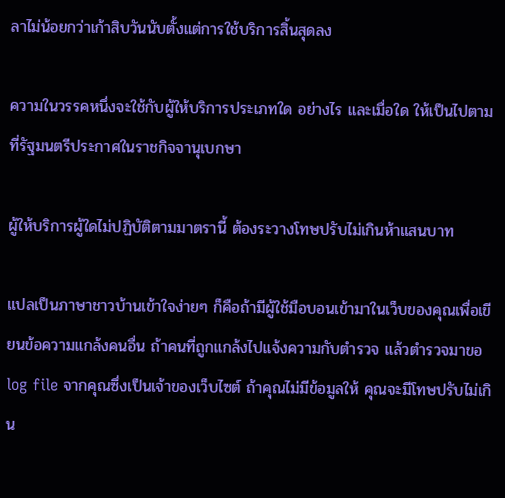ลาไม่น้อยกว่าเก้าสิบวันนับตั้งแต่การใช้บริการสิ้นสุดลง

ความในวรรคหนึ่งจะใช้กับผู้ให้บริการประเภทใด อย่างไร และเมื่อใด ให้เป็นไปตามที่รัฐมนตรีประกาศในราชกิจจานุเบกษา

ผู้ให้บริการผู้ใดไม่ปฏิบัติตามมาตรานี้ ต้องระวางโทษปรับไม่เกินห้าแสนบาท

แปลเป็นภาษาชาวบ้านเข้าใจง่ายๆ ก็คือถ้ามีผู้ใช้มือบอนเข้ามาในเว็บของคุณเพื่อเขียนข้อความแกล้งคนอื่น ถ้าคนที่ถูกแกล้งไปแจ้งความกับตำรวจ แล้วตำรวจมาขอ log file จากคุณซึ่งเป็นเจ้าของเว็บไซต์ ถ้าคุณไม่มีข้อมูลให้ คุณจะมีโทษปรับไม่เกิน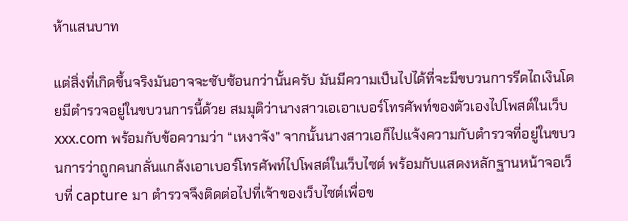ห้าแสนบาท

แต่สิ่งที่เกิดขึ้นจริงมันอาจจะซับซ้อนกว่านั้นครับ มันมีความเป็นไปได้ที่จะมีขบวนการรีดไถเงินโดยมีตำรวจอยู่ในขบวนการนี้ด้วย สมมุติว่านางสาวเอเอาเบอร์โทรศัพท์ของตัวเองไปโพสต์ในเว็บ xxx.com พร้อมกับข้อความว่า “เหงาจัง” จากนั้นนางสาวเอก็ไปแจ้งความกับตำรวจที่อยู่ในขบวนการว่าถูกคนกลั่นแกล้งเอาเบอร์โทรศัพท์ไปโพสต์ในเว็บไซต์ พร้อมกับแสดงหลักฐานหน้าจอเว็บที่ capture มา ตำรวจจึงติดต่อไปที่เจ้าของเว็บไซต์เพื่อข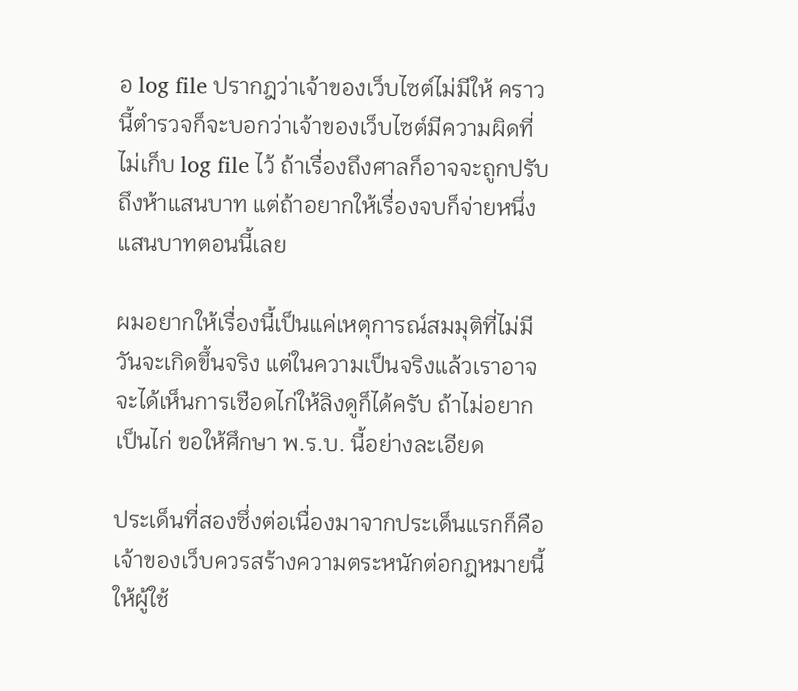อ log file ปรากฎว่าเจ้าของเว็บไซต์ไม่มีให้ คราวนี้ตำรวจก็จะบอกว่าเจ้าของเว็บไซต์มีความผิดที่ไม่เก็บ log file ไว้ ถ้าเรื่องถึงศาลก็อาจจะถูกปรับถึงห้าแสนบาท แต่ถ้าอยากให้เรื่องจบก็จ่ายหนึ่งแสนบาทตอนนี้เลย

ผมอยากให้เรื่องนี้เป็นแค่เหตุการณ์สมมุติที่ไม่มีวันจะเกิดขึ้นจริง แต่ในความเป็นจริงแล้วเราอาจจะได้เห็นการเชือดไก่ให้ลิงดูก็ได้ครับ ถ้าไม่อยากเป็นไก่ ขอให้ศึกษา พ.ร.บ. นี้อย่างละเอียด

ประเด็นที่สองซึ่งต่อเนื่องมาจากประเด็นแรกก็คือเจ้าของเว็บควรสร้างความตระหนักต่อกฎหมายนี้ให้ผู้ใช้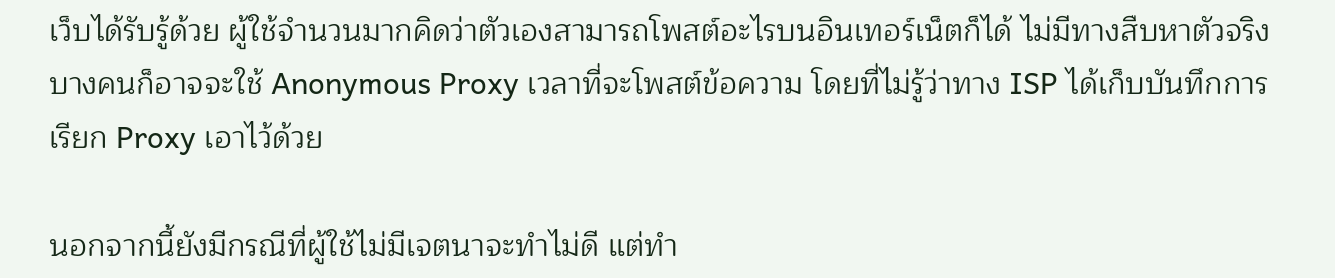เว็บได้รับรู้ด้วย ผู้ใช้จำนวนมากคิดว่าตัวเองสามารถโพสต์อะไรบนอินเทอร์เน็ตก็ได้ ไม่มีทางสืบหาตัวจริง บางคนก็อาจจะใช้ Anonymous Proxy เวลาที่จะโพสต์ข้อความ โดยที่ไม่รู้ว่าทาง ISP ได้เก็บบันทึกการเรียก Proxy เอาไว้ด้วย

นอกจากนี้ยังมีกรณีที่ผู้ใช้ไม่มีเจตนาจะทำไม่ดี แต่ทำ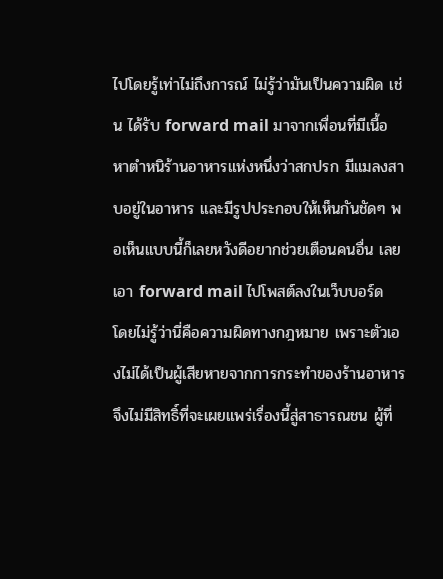ไปโดยรู้เท่าไม่ถึงการณ์ ไม่รู้ว่ามันเป็นความผิด เช่น ได้รับ forward mail มาจากเพื่อนที่มีเนื้อหาตำหนิร้านอาหารแห่งหนึ่งว่าสกปรก มีแมลงสาบอยู่ในอาหาร และมีรูปประกอบให้เห็นกันชัดๆ พอเห็นแบบนี้ก็เลยหวังดีอยากช่วยเตือนคนอื่น เลยเอา forward mail ไปโพสต์ลงในเว็บบอร์ด โดยไม่รู้ว่านี่คือความผิดทางกฎหมาย เพราะตัวเองไม่ได้เป็นผู้เสียหายจากการกระทำของร้านอาหาร จึงไม่มีสิทธิ์ที่จะเผยแพร่เรื่องนี้สู่สาธารณชน ผู้ที่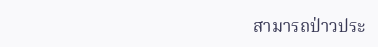สามารถป่าวประ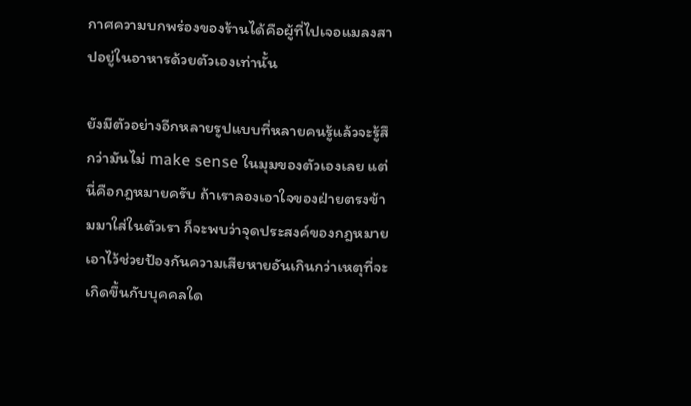กาศความบกพร่องของร้านได้คือผู้ที่ไปเจอแมลงสาปอยู่ในอาหารด้วยตัวเองเท่านั้น

ยังมีตัวอย่างอีกหลายรูปแบบที่หลายคนรู้แล้วจะรู้สึกว่ามันไม่ make sense ในมุมของตัวเองเลย แต่นี่คือกฎหมายครับ ถ้าเราลองเอาใจของฝ่ายตรงข้ามมาใส่ในตัวเรา ก็จะพบว่าจุดประสงค์ของกฎหมายเอาไว้ช่วยป้องกันความเสียหายอันเกินกว่าเหตุที่จะเกิดขึ้นกับบุคคลใด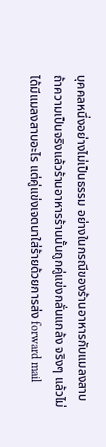บุคคลหนึ่งอย่างไม่เป็นธรรม อย่างในกรณีของร้านอาหารกับแมลงสาบ ถ้าความเป็นจริงแล้วร้านอาหารร้านนั้นถูกคู่แข่งกลั่นแกล้ง จริงๆ แล้วไม่ได้มีแมลงสาบอะไร แต่คู่แข่งเจตนาใส่ร้ายด้วยการส่ง forward mail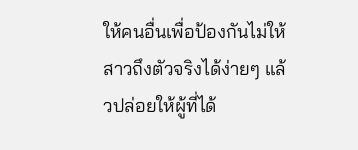ให้คนอื่นเพื่อป้องกันไม่ให้สาวถึงตัวจริงได้ง่ายๆ แล้วปล่อยให้ผู้ที่ได้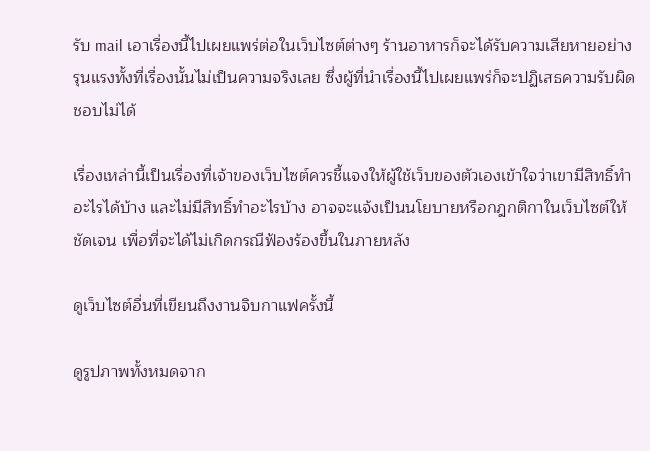รับ mail เอาเรื่องนี้ไปเผยแพร่ต่อในเว็บไซต์ต่างๆ ร้านอาหารก็จะได้รับความเสียหายอย่างรุนแรงทั้งที่เรื่องนั้นไม่เป็นความจริงเลย ซึ่งผู้ที่นำเรื่องนี้ไปเผยแพร่ก็จะปฏิเสธความรับผิดชอบไม่ได้

เรื่องเหล่านี้เป็นเรื่องที่เจ้าของเว็บไซต์ควรชี้แจงให้ผู้ใช้เว็บของตัวเองเข้าใจว่าเขามีสิทธิ์ทำอะไรได้บ้าง และไม่มีสิทธิ์ทำอะไรบ้าง อาจจะแจ้งเป็นนโยบายหรือกฎกติกาในเว็บไซต์ให้ชัดเจน เพื่อที่จะได้ไม่เกิดกรณีฟ้องร้องขึ้นในภายหลัง

ดูเว็บไซต์อื่นที่เขียนถึงงานจิบกาแฟครั้งนี้

ดูรูปภาพทั้งหมดจาก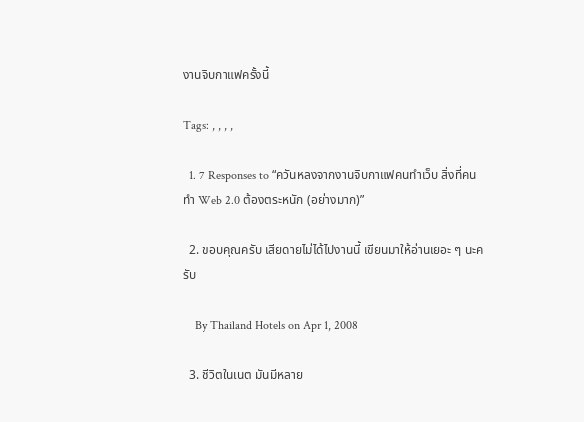งานจิบกาแฟครั้งนี้

Tags: , , , ,

  1. 7 Responses to “ควันหลงจากงานจิบกาแฟคนทำเว็บ สิ่งที่คนทำ Web 2.0 ต้องตระหนัก (อย่างมาก)”

  2. ขอบคุณครับ เสียดายไม่ได้ไปงานนี้ เขียนมาให้อ่านเยอะ ๆ นะครับ

    By Thailand Hotels on Apr 1, 2008

  3. ชีวิตในเนต มันมีหลาย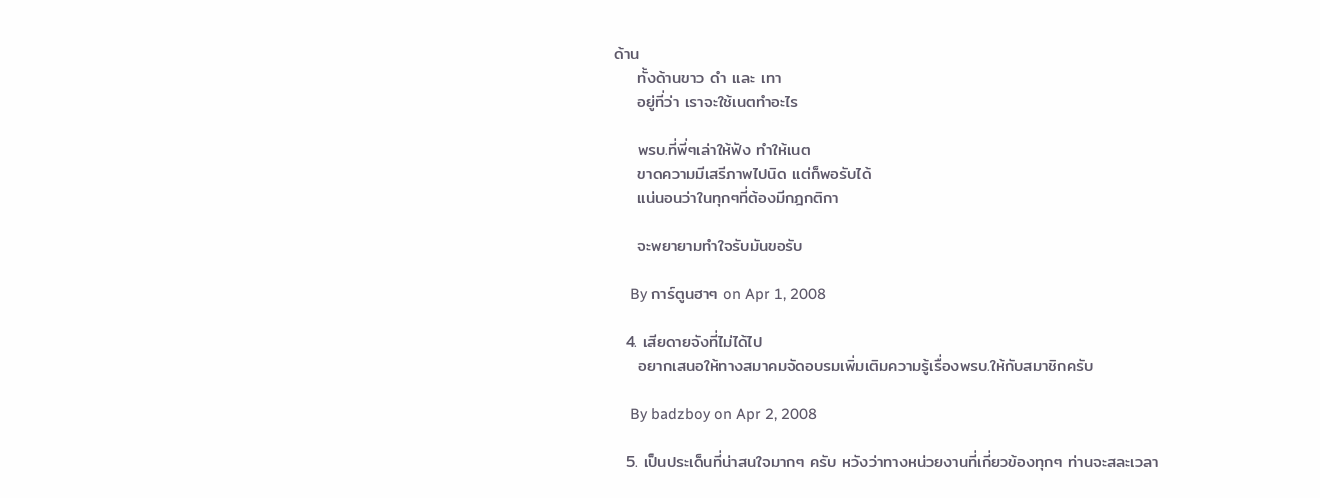ด้าน
    ทั้งด้านขาว ดำ และ เทา
    อยู่ที่ว่า เราจะใช้เนตทำอะไร

    พรบ.ที่พี่ๆเล่าให้ฟัง ทำให้เนต
    ขาดความมีเสรีภาพไปนิด แต่ก็พอรับได้
    แน่นอนว่าในทุกๆที่ต้องมีกฎกติกา

    จะพยายามทำใจรับมันขอรับ

    By การ์ตูนฮาๆ on Apr 1, 2008

  4. เสียดายจังที่ไม่ได้ไป
    อยากเสนอให้ทางสมาคมจัดอบรมเพิ่มเติมความรู้เรื่องพรบ.ให้กับสมาชิกครับ

    By badzboy on Apr 2, 2008

  5. เป็นประเด็นที่น่าสนใจมากๆ ครับ หวังว่าทางหน่วยงานที่เกี่ยวข้องทุกๆ ท่านจะสละเวลา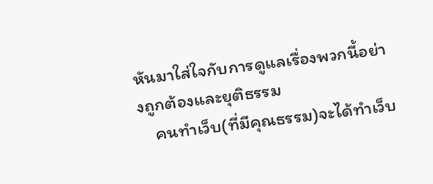หันมาใส่ใจกับการดูแลเรื่องพวกนี้อย่างถูกต้องและยุติธรรม
    คนทำเว็บ(ที่มีคุณธรรม)จะได้ทำเว็บ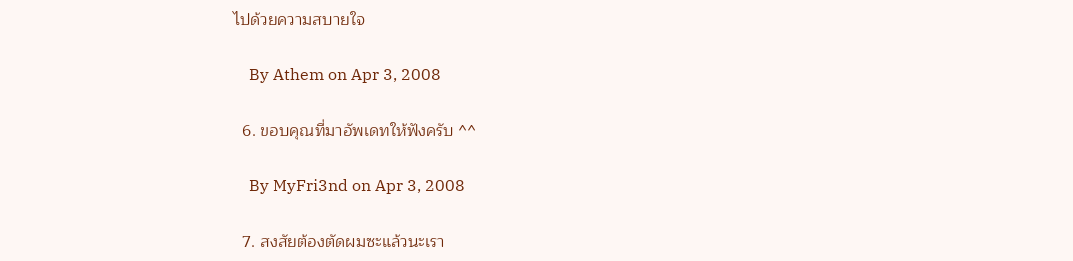ไปด้วยความสบายใจ

    By Athem on Apr 3, 2008

  6. ขอบคุณที่มาอัพเดทให้ฟังครับ ^^

    By MyFri3nd on Apr 3, 2008

  7. สงสัยต้องตัดผมซะแล้วนะเรา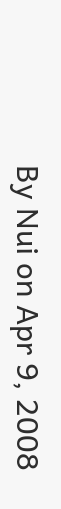By Nui on Apr 9, 2008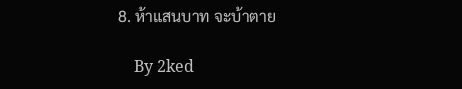8. ห้าแสนบาท จะบ้าตาย

    By 2ked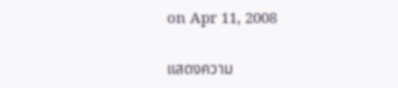on Apr 11, 2008

แสดงความ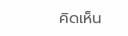คิดเห็น